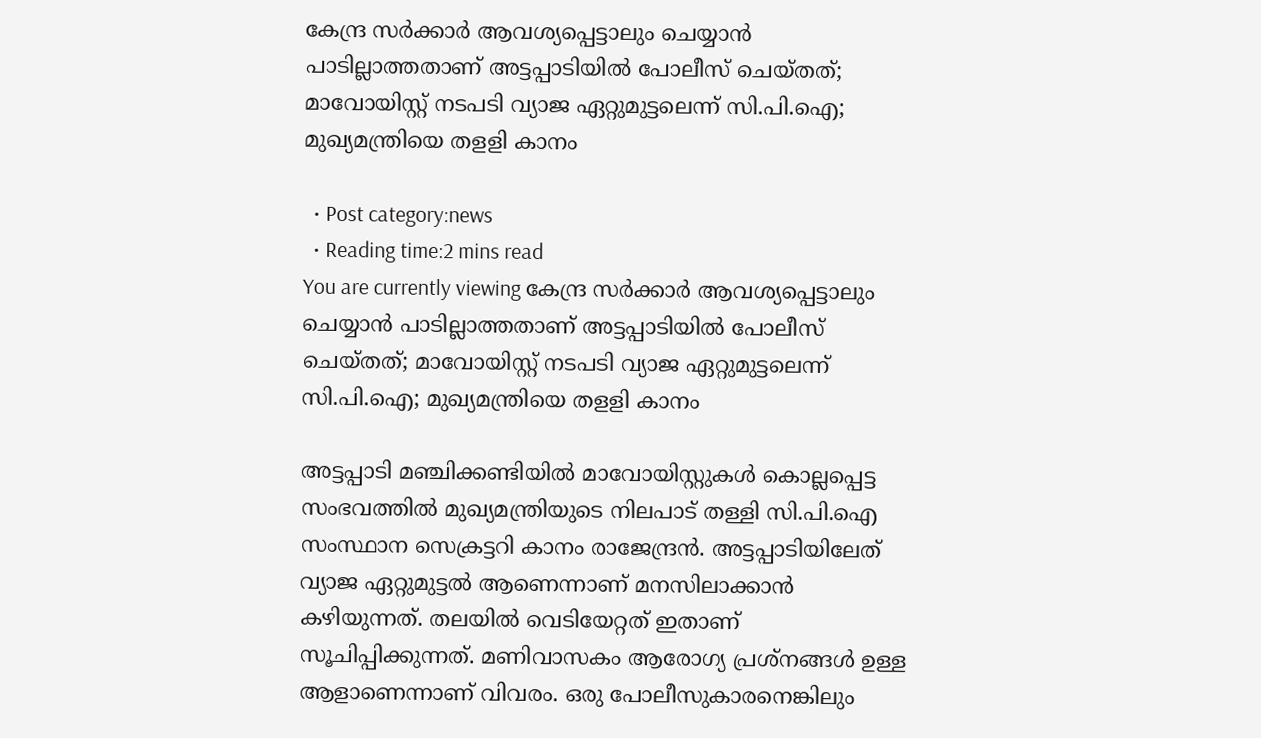കേന്ദ്ര സർക്കാർ ആവശ്യപ്പെട്ടാലും ചെയ്യാൻ പാടില്ലാത്തതാണ് അട്ടപ്പാടിയിൽ പോലീസ് ചെയ്തത്; മാവോയിസ്റ്റ് നടപടി വ്യാജ ഏറ്റുമുട്ടലെന്ന് സി.പി.ഐ; മുഖ്യമന്ത്രിയെ ത‍ളളി കാനം

  • Post category:news
  • Reading time:2 mins read
You are currently viewing കേന്ദ്ര സർക്കാർ ആവശ്യപ്പെട്ടാലും ചെയ്യാൻ പാടില്ലാത്തതാണ് അട്ടപ്പാടിയിൽ പോലീസ് ചെയ്തത്; മാവോയിസ്റ്റ് നടപടി വ്യാജ ഏറ്റുമുട്ടലെന്ന് സി.പി.ഐ; മുഖ്യമന്ത്രിയെ ത‍ളളി കാനം

അട്ടപ്പാടി മഞ്ചിക്കണ്ടിയിൽ മാവോയിസ്റ്റുകൾ കൊല്ലപ്പെട്ട സംഭവത്തിൽ മുഖ്യമന്ത്രിയുടെ നിലപാട് തള്ളി സി.പി.ഐ സംസ്ഥാന സെക്രട്ടറി കാനം രാജേന്ദ്രൻ. അട്ടപ്പാടിയിലേത് വ്യാജ ഏറ്റുമുട്ടൽ ആണെന്നാണ് മനസിലാക്കാൻ കഴിയുന്നത്. തലയിൽ വെടിയേറ്റത് ഇതാണ് സൂചിപ്പിക്കുന്നത്. മണിവാസകം ആരോഗ്യ പ്രശ്നങ്ങൾ ഉള്ള ആളാണെന്നാണ് വിവരം. ഒരു പോലീസുകാരനെങ്കിലും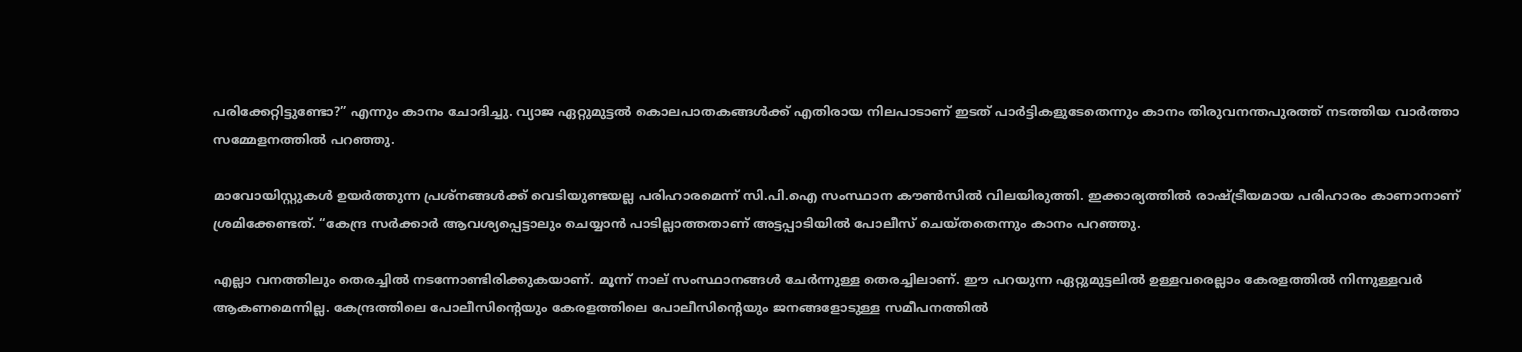പരിക്കേറ്റിട്ടുണ്ടോ?” എന്നും കാനം ചോദിച്ചു. വ്യാജ ഏറ്റുമുട്ടൽ കൊലപാതകങ്ങൾക്ക് എതിരായ നിലപാടാണ് ഇടത് പാർട്ടികളുടേതെന്നും കാനം തിരുവനന്തപുരത്ത് നടത്തിയ വാർത്താ സമ്മേളനത്തിൽ പറഞ്ഞു.

മാവോയിസ്റ്റുകൾ ഉയർത്തുന്ന പ്രശ്നങ്ങൾക്ക് വെടിയുണ്ടയല്ല പരിഹാരമെന്ന് സി.പി.ഐ സംസ്ഥാന കൗൺസിൽ വിലയിരുത്തി. ഇക്കാര്യത്തില്‍ രാഷ്ട്രീയമായ പരിഹാരം കാണാനാണ് ശ്രമിക്കേണ്ടത്. “കേന്ദ്ര സർക്കാർ ആവശ്യപ്പെട്ടാലും ചെയ്യാൻ പാടില്ലാത്തതാണ് അട്ടപ്പാടിയിൽ പോലീസ് ചെയ്തതെന്നും കാനം പറഞ്ഞു.

എല്ലാ വനത്തിലും തെരച്ചിൽ നടന്നോണ്ടിരിക്കുകയാണ്. മൂന്ന് നാല് സംസ്ഥാനങ്ങൾ ചേർന്നുള്ള തെരച്ചിലാണ്. ഈ പറയുന്ന ഏറ്റുമുട്ടലിൽ ഉള്ളവരെല്ലാം കേരളത്തിൽ നിന്നുള്ളവർ ആകണമെന്നില്ല. കേന്ദ്രത്തിലെ പോലീസിന്‍റെയും കേരളത്തിലെ പോലീസിന്‍റെയും ജനങ്ങളോടുള്ള സമീപനത്തിൽ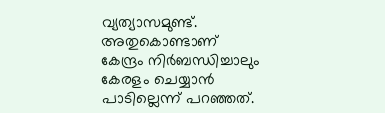വ്യത്യാസമുണ്ട്. അതുകൊണ്ടാണ് കേന്ദ്രം നിർബന്ധിച്ചാലും കേരളം ചെയ്യാൻ പാടില്ലെന്ന് പറഞ്ഞത്.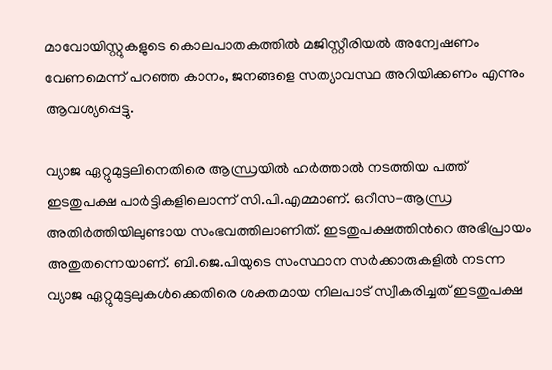മാവോയിസ്റ്റുകളുടെ കൊലപാതകത്തിൽ മജിസ്റ്റീരിയൽ അന്വേഷണം വേണമെന്ന് പറഞ്ഞ കാനം, ജനങ്ങളെ സത്യാവസ്ഥ അറിയിക്കണം എന്നും ആവശ്യപ്പെട്ടു.

വ്യാജ ഏറ്റുമുട്ടലിനെതിരെ ആന്ധ്രയിൽ ഹർത്താൽ നടത്തിയ പത്ത് ഇടതുപക്ഷ പാർട്ടികളിലൊന്ന് സി.പി.എമ്മാണ്. ഒറീസ-ആന്ധ്ര അതിർത്തിയിലുണ്ടായ സംഭവത്തിലാണിത്. ഇടതുപക്ഷത്തിന്‍റെ അഭിപ്രായം അതുതന്നെയാണ്. ബി.ജെ.പിയുടെ സംസ്ഥാന സർക്കാരുകളിൽ നടന്ന വ്യാജ ഏറ്റുമുട്ടലുകൾക്കെതിരെ ശക്തമായ നിലപാട് സ്വീകരിച്ചത് ഇടതുപക്ഷ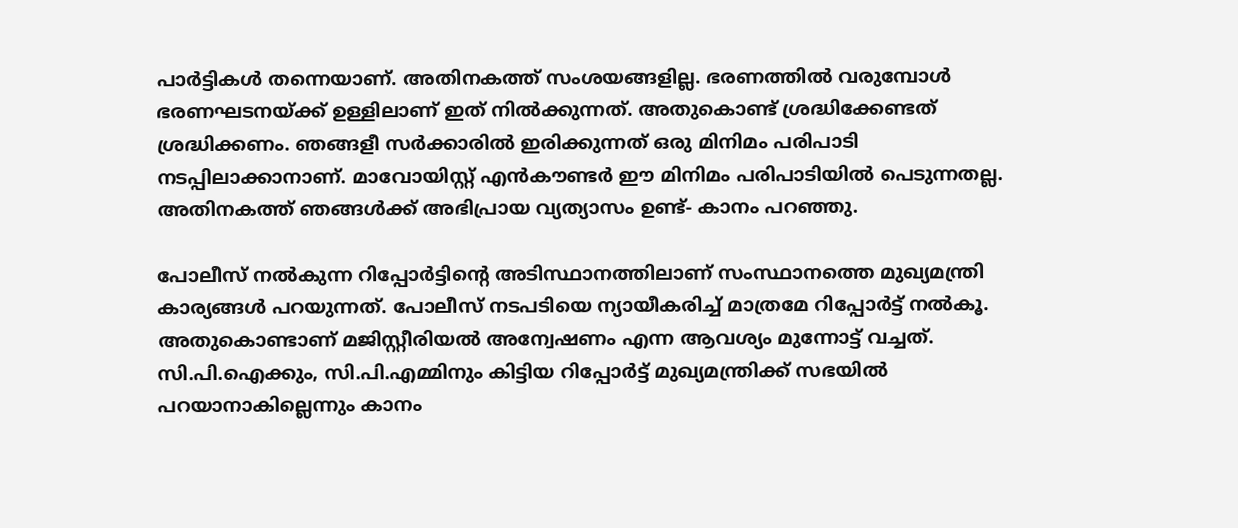പാർട്ടികൾ തന്നെയാണ്. അതിനകത്ത് സംശയങ്ങളില്ല. ഭരണത്തിൽ വരുമ്പോൾ ഭരണഘടനയ്ക്ക് ഉള്ളിലാണ് ഇത് നിൽക്കുന്നത്. അതുകൊണ്ട് ശ്രദ്ധിക്കേണ്ടത് ശ്രദ്ധിക്കണം. ഞങ്ങളീ സർക്കാരിൽ ഇരിക്കുന്നത് ഒരു മിനിമം പരിപാടി നടപ്പിലാക്കാനാണ്. മാവോയിസ്റ്റ് എൻകൗണ്ടർ ഈ മിനിമം പരിപാടിയിൽ പെടുന്നതല്ല. അതിനകത്ത് ഞങ്ങൾക്ക് അഭിപ്രായ വ്യത്യാസം ഉണ്ട്- കാനം പറഞ്ഞു.

പോലീസ് നൽകുന്ന റിപ്പോർട്ടിന്‍റെ അടിസ്ഥാനത്തിലാണ് സംസ്ഥാനത്തെ മുഖ്യമന്ത്രി കാര്യങ്ങള്‍ പറയുന്നത്. പോലീസ് നടപടിയെ ന്യായീകരിച്ച് മാത്രമേ റിപ്പോർട്ട് നൽകൂ. അതുകൊണ്ടാണ് മജിസ്റ്റീരിയൽ അന്വേഷണം എന്ന ആവശ്യം മുന്നോട്ട് വച്ചത്. സി.പി.ഐക്കും, സി.പി.എമ്മിനും കിട്ടിയ റിപ്പോർട്ട് മുഖ്യമന്ത്രിക്ക് സഭയിൽ പറയാനാകില്ലെന്നും കാനം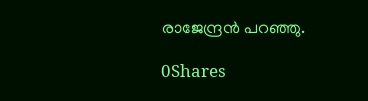രാജേന്ദ്രൻ പറഞ്ഞു.

0Shares